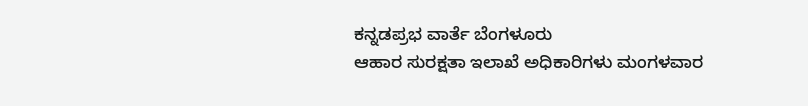ಕನ್ನಡಪ್ರಭ ವಾರ್ತೆ ಬೆಂಗಳೂರು
ಆಹಾರ ಸುರಕ್ಷತಾ ಇಲಾಖೆ ಅಧಿಕಾರಿಗಳು ಮಂಗಳವಾರ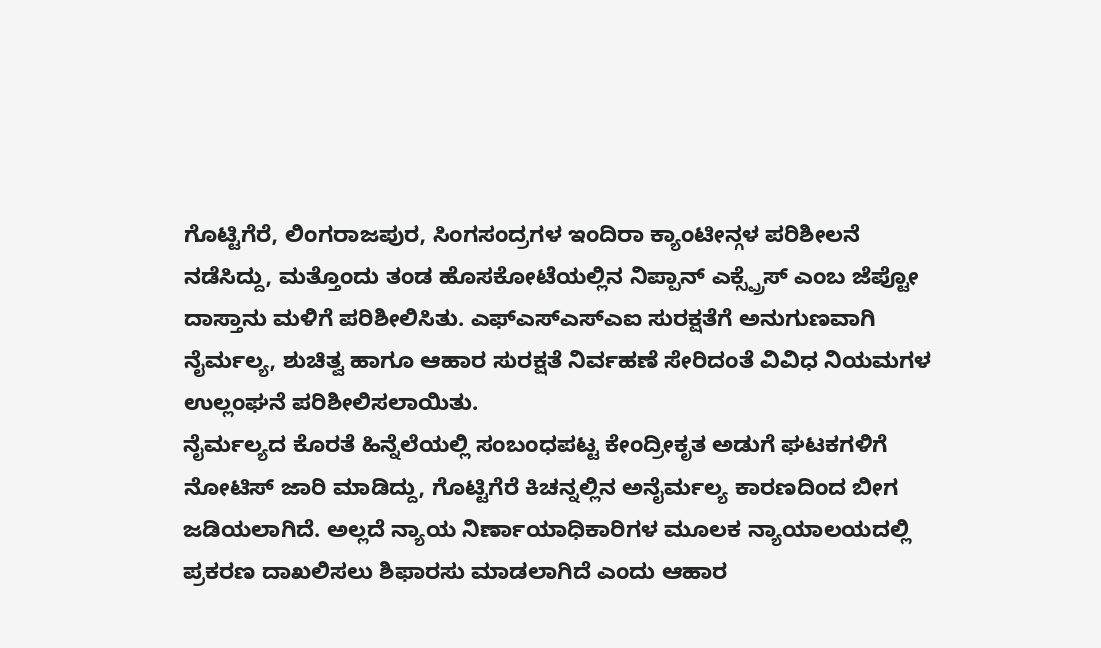ಗೊಟ್ಟಿಗೆರೆ, ಲಿಂಗರಾಜಪುರ, ಸಿಂಗಸಂದ್ರಗಳ ಇಂದಿರಾ ಕ್ಯಾಂಟೀನ್ಗಳ ಪರಿಶೀಲನೆ ನಡೆಸಿದ್ದು, ಮತ್ತೊಂದು ತಂಡ ಹೊಸಕೋಟೆಯಲ್ಲಿನ ನಿಪ್ಪಾನ್ ಎಕ್ಸ್ಪ್ರೆಸ್ ಎಂಬ ಜೆಪ್ಟೋ ದಾಸ್ತಾನು ಮಳಿಗೆ ಪರಿಶೀಲಿಸಿತು. ಎಫ್ಎಸ್ಎಸ್ಎಐ ಸುರಕ್ಷತೆಗೆ ಅನುಗುಣವಾಗಿ ನೈರ್ಮಲ್ಯ, ಶುಚಿತ್ವ ಹಾಗೂ ಆಹಾರ ಸುರಕ್ಷತೆ ನಿರ್ವಹಣೆ ಸೇರಿದಂತೆ ವಿವಿಧ ನಿಯಮಗಳ ಉಲ್ಲಂಘನೆ ಪರಿಶೀಲಿಸಲಾಯಿತು.
ನೈರ್ಮಲ್ಯದ ಕೊರತೆ ಹಿನ್ನೆಲೆಯಲ್ಲಿ ಸಂಬಂಧಪಟ್ಟ ಕೇಂದ್ರೀಕೃತ ಅಡುಗೆ ಘಟಕಗಳಿಗೆ ನೋಟಿಸ್ ಜಾರಿ ಮಾಡಿದ್ದು, ಗೊಟ್ಟಿಗೆರೆ ಕಿಚನ್ನಲ್ಲಿನ ಅನೈರ್ಮಲ್ಯ ಕಾರಣದಿಂದ ಬೀಗ ಜಡಿಯಲಾಗಿದೆ. ಅಲ್ಲದೆ ನ್ಯಾಯ ನಿರ್ಣಾಯಾಧಿಕಾರಿಗಳ ಮೂಲಕ ನ್ಯಾಯಾಲಯದಲ್ಲಿ ಪ್ರಕರಣ ದಾಖಲಿಸಲು ಶಿಫಾರಸು ಮಾಡಲಾಗಿದೆ ಎಂದು ಆಹಾರ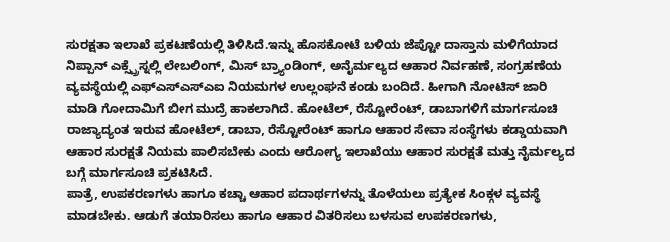ಸುರಕ್ಷತಾ ಇಲಾಖೆ ಪ್ರಕಟಣೆಯಲ್ಲಿ ತಿಳಿಸಿದೆ.ಇನ್ನು ಹೊಸಕೋಟೆ ಬಳಿಯ ಜೆಪ್ಟೋ ದಾಸ್ತಾನು ಮಳಿಗೆಯಾದ ನಿಪ್ಪಾನ್ ಎಕ್ಸ್ಪ್ರೆಸ್ನಲ್ಲಿ ಲೇಬಲಿಂಗ್, ಮಿಸ್ ಬ್ರ್ಯಾಂಡಿಂಗ್, ಅನೈರ್ಮಲ್ಯದ ಆಹಾರ ನಿರ್ವಹಣೆ, ಸಂಗ್ರಹಣೆಯ ವ್ಯವಸ್ಥೆಯಲ್ಲಿ ಎಫ್ಎಸ್ಎಸ್ಎಐ ನಿಯಮಗಳ ಉಲ್ಲಂಘನೆ ಕಂಡು ಬಂದಿದೆ. ಹೀಗಾಗಿ ನೋಟಿಸ್ ಜಾರಿ ಮಾಡಿ ಗೋದಾಮಿಗೆ ಬೀಗ ಮುದ್ರೆ ಹಾಕಲಾಗಿದೆ. ಹೋಟೆಲ್, ರೆಸ್ಟೋರೆಂಟ್, ಡಾಬಾಗಳಿಗೆ ಮಾರ್ಗಸೂಚಿ
ರಾಜ್ಯಾದ್ಯಂತ ಇರುವ ಹೋಟೆಲ್, ಡಾಬಾ, ರೆಸ್ಟೋರೆಂಟ್ ಹಾಗೂ ಆಹಾರ ಸೇವಾ ಸಂಸ್ಥೆಗಳು ಕಡ್ಡಾಯವಾಗಿ ಆಹಾರ ಸುರಕ್ಷತೆ ನಿಯಮ ಪಾಲಿಸಬೇಕು ಎಂದು ಆರೋಗ್ಯ ಇಲಾಖೆಯು ಆಹಾರ ಸುರಕ್ಷತೆ ಮತ್ತು ನೈರ್ಮಲ್ಯದ ಬಗ್ಗೆ ಮಾರ್ಗಸೂಚಿ ಪ್ರಕಟಿಸಿದೆ.
ಪಾತ್ರೆ, ಉಪಕರಣಗಳು ಹಾಗೂ ಕಚ್ಚಾ ಆಹಾರ ಪದಾರ್ಥಗಳನ್ನು ತೊಳೆಯಲು ಪ್ರತ್ಯೇಕ ಸಿಂಕ್ಗಳ ವ್ಯವಸ್ಥೆ ಮಾಡಬೇಕು. ಆಡುಗೆ ತಯಾರಿಸಲು ಹಾಗೂ ಆಹಾರ ವಿತರಿಸಲು ಬಳಸುವ ಉಪಕರಣಗಳು,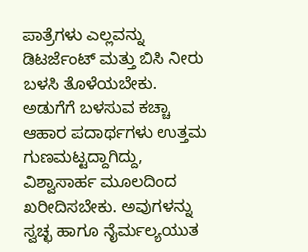ಪಾತ್ರೆಗಳು ಎಲ್ಲವನ್ನು ಡಿಟರ್ಜೆಂಟ್ ಮತ್ತು ಬಿಸಿ ನೀರು ಬಳಸಿ ತೊಳೆಯಬೇಕು. ಅಡುಗೆಗೆ ಬಳಸುವ ಕಚ್ಚಾ ಆಹಾರ ಪದಾರ್ಥಗಳು ಉತ್ತಮ ಗುಣಮಟ್ಟದ್ದಾಗಿದ್ದು, ವಿಶ್ವಾಸಾರ್ಹ ಮೂಲದಿಂದ ಖರೀದಿಸಬೇಕು. ಅವುಗಳನ್ನು ಸ್ವಚ್ಛ ಹಾಗೂ ನೈರ್ಮಲ್ಯಯುತ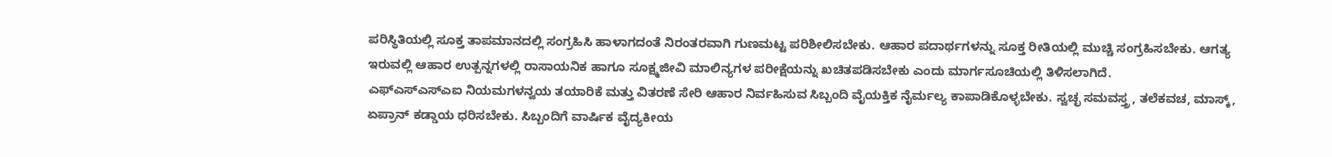ಪರಿಸ್ಥಿತಿಯಲ್ಲಿ ಸೂಕ್ತ ತಾಪಮಾನದಲ್ಲಿ ಸಂಗ್ರಹಿಸಿ ಹಾಳಾಗದಂತೆ ನಿರಂತರವಾಗಿ ಗುಣಮಟ್ಟ ಪರಿಶೀಲಿಸಬೇಕು. ಆಹಾರ ಪದಾರ್ಥಗಳನ್ನು ಸೂಕ್ತ ರೀತಿಯಲ್ಲಿ ಮುಚ್ಚಿ ಸಂಗ್ರಹಿಸಬೇಕು. ಆಗತ್ಯ ಇರುವಲ್ಲಿ ಆಹಾರ ಉತ್ಪನ್ನಗಳಲ್ಲಿ ರಾಸಾಯನಿಕ ಹಾಗೂ ಸೂಕ್ಷ್ಮಜೀವಿ ಮಾಲಿನ್ಯಗಳ ಪರೀಕ್ಷೆಯನ್ನು ಖಚಿತಪಡಿಸಬೇಕು ಎಂದು ಮಾರ್ಗಸೂಚಿಯಲ್ಲಿ ತಿಳಿಸಲಾಗಿದೆ.
ಎಫ್ಎಸ್ಎಸ್ಎಐ ನಿಯಮಗಳನ್ವಯ ತಯಾರಿಕೆ ಮತ್ತು ವಿತರಣೆ ಸೇರಿ ಆಹಾರ ನಿರ್ವಹಿಸುವ ಸಿಬ್ಬಂದಿ ವೈಯಕ್ತಿಕ ನೈರ್ಮಲ್ಯ ಕಾಪಾಡಿಕೊಳ್ಳಬೇಕು. ಸ್ವಚ್ಛ ಸಮವಸ್ತ್ರ, ತಲೆಕವಚ, ಮಾಸ್ಕ್, ಏಪ್ರಾನ್ ಕಡ್ಡಾಯ ಧರಿಸಬೇಕು. ಸಿಬ್ಬಂದಿಗೆ ವಾರ್ಷಿಕ ವೈದ್ಯಕೀಯ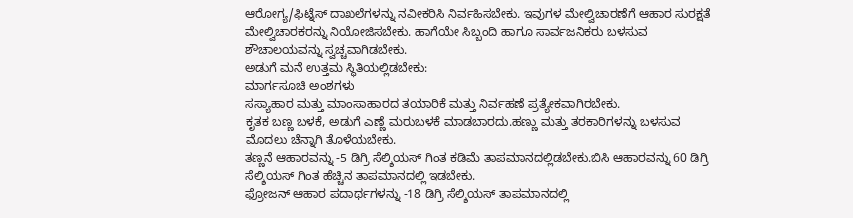ಆರೋಗ್ಯ/ಫಿಟ್ನೆಸ್ ದಾಖಲೆಗಳನ್ನು ನವೀಕರಿಸಿ ನಿರ್ವಹಿಸಬೇಕು. ಇವುಗಳ ಮೇಲ್ವಿಚಾರಣೆಗೆ ಆಹಾರ ಸುರಕ್ಷತೆ ಮೇಲ್ವಿಚಾರಕರನ್ನು ನಿಯೋಜಿಸಬೇಕು. ಹಾಗೆಯೇ ಸಿಬ್ಬಂದಿ ಹಾಗೂ ಸಾರ್ವಜನಿಕರು ಬಳಸುವ ಶೌಚಾಲಯವನ್ನು ಸ್ವಚ್ಚವಾಗಿಡಬೇಕು.
ಅಡುಗೆ ಮನೆ ಉತ್ತಮ ಸ್ಥಿತಿಯಲ್ಲಿಡಬೇಕು:
ಮಾರ್ಗಸೂಚಿ ಅಂಶಗಳು
ಸಸ್ಯಾಹಾರ ಮತ್ತು ಮಾಂಸಾಹಾರದ ತಯಾರಿಕೆ ಮತ್ತು ನಿರ್ವಹಣೆ ಪ್ರತ್ಯೇಕವಾಗಿರಬೇಕು.
ಕೃತಕ ಬಣ್ಣ ಬಳಕೆ, ಅಡುಗೆ ಎಣ್ಣೆ ಮರುಬಳಕೆ ಮಾಡಬಾರದು.ಹಣ್ಣು ಮತ್ತು ತರಕಾರಿಗಳನ್ನು ಬಳಸುವ ಮೊದಲು ಚೆನ್ನಾಗಿ ತೊಳೆಯಬೇಕು.
ತಣ್ಣನೆ ಆಹಾರವನ್ನು -5 ಡಿಗ್ರಿ ಸೆಲ್ಶಿಯಸ್ ಗಿಂತ ಕಡಿಮೆ ತಾಪಮಾನದಲ್ಲಿಡಬೇಕು.ಬಿಸಿ ಆಹಾರವನ್ನು 60 ಡಿಗ್ರಿ ಸೆಲ್ಶಿಯಸ್ ಗಿಂತ ಹೆಚ್ಚಿನ ತಾಪಮಾನದಲ್ಲಿ ಇಡಬೇಕು.
ಫ್ರೋಜನ್ ಆಹಾರ ಪದಾರ್ಥಗಳನ್ನು -18 ಡಿಗ್ರಿ ಸೆಲ್ಶಿಯಸ್ ತಾಪಮಾನದಲ್ಲಿ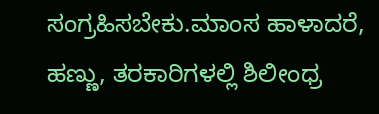ಸಂಗ್ರಹಿಸಬೇಕು.ಮಾಂಸ ಹಾಳಾದರೆ, ಹಣ್ಣು, ತರಕಾರಿಗಳಲ್ಲಿ ಶಿಲೀಂಧ್ರ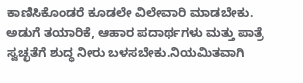ಕಾಣಿಸಿಕೊಂಡರೆ ಕೂಡಲೇ ವಿಲೇವಾರಿ ಮಾಡಬೇಕು.
ಅಡುಗೆ ತಯಾರಿಕೆ, ಆಹಾರ ಪದಾರ್ಥಗಳು ಮತ್ತು ಪಾತ್ರೆ ಸ್ವಚ್ಛತೆಗೆ ಶುದ್ಧ ನೀರು ಬಳಸಬೇಕು.ನಿಯಮಿತವಾಗಿ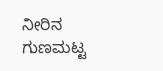ನೀರಿನ ಗುಣಮಟ್ಟ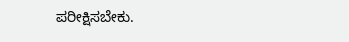ಪರೀಕ್ಷಿಸಬೇಕು.